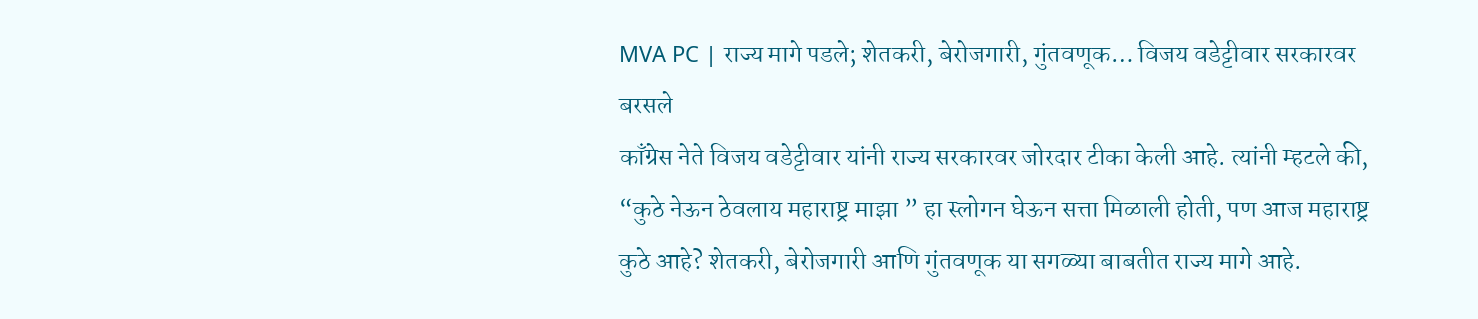MVA PC | राज्य मागे पडले; शेतकरी, बेरोजगारी, गुंतवणूक… विजय वडेट्टीवार सरकारवर बरसले
काँग्रेस नेते विजय वडेट्टीवार यांनी राज्य सरकारवर जोरदार टीका केली आहे. त्यांनी म्हटले की, “कुठे नेऊन ठेवलाय महाराष्ट्र माझा ” हा स्लोगन घेऊन सत्ता मिळाली होती, पण आज महाराष्ट्र कुठे आहे? शेतकरी, बेरोजगारी आणि गुंतवणूक या सगळ्या बाबतीत राज्य मागे आहे.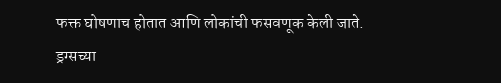फक्त घोषणाच होतात आणि लोकांची फसवणूक केली जाते. ड्रग्सच्या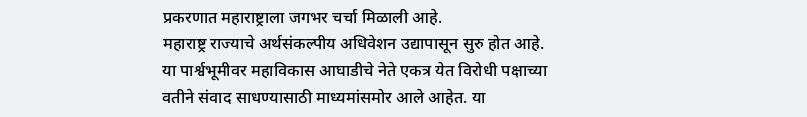प्रकरणात महाराष्ट्राला जगभर चर्चा मिळाली आहे.
महाराष्ट्र राज्याचे अर्थसंकल्पीय अधिवेशन उद्यापासून सुरु होत आहे. या पार्श्वभूमीवर महाविकास आघाडीचे नेते एकत्र येत विरोधी पक्षाच्या वतीने संवाद साधण्यासाठी माध्यमांसमोर आले आहेत. या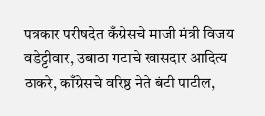पत्रकार परीषदेत कँग्रेसचे माजी मंत्री विजय वडेट्टीवार, उबाठा गटाचे खासदार आदित्य ठाकरे, काँग्रेसचे वरिष्ठ नेते बंटी पाटील,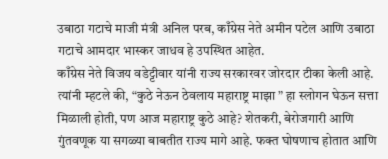उबाठा गटाचे माजी मंत्री अनिल परब, काँग्रेस नेते अमीन पटेल आणि उबाठा गटाचे आमदार भास्कर जाधव हे उपस्थित आहेत.
काँग्रेस नेते विजय वडेट्टीवार यांनी राज्य सरकारवर जोरदार टीका केली आहे. त्यांनी म्हटले की, “कुठे नेऊन ठेवलाय महाराष्ट्र माझा ” हा स्लोगन घेऊन सत्ता मिळाली होती, पण आज महाराष्ट्र कुठे आहे? शेतकरी, बेरोजगारी आणि गुंतवणूक या सगळ्या बाबतीत राज्य मागे आहे. फक्त घोषणाच होतात आणि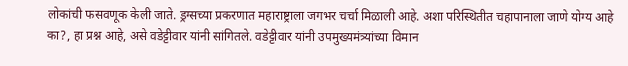लोकांची फसवणूक केली जाते. ड्रग्सच्या प्रकरणात महाराष्ट्राला जगभर चर्चा मिळाली आहे. अशा परिस्थितीत चहापानाला जाणे योग्य आहे का?, हा प्रश्न आहे, असे वडेट्टीवार यांनी सांगितले. वडेट्टीवार यांनी उपमुख्यमंत्र्यांच्या विमान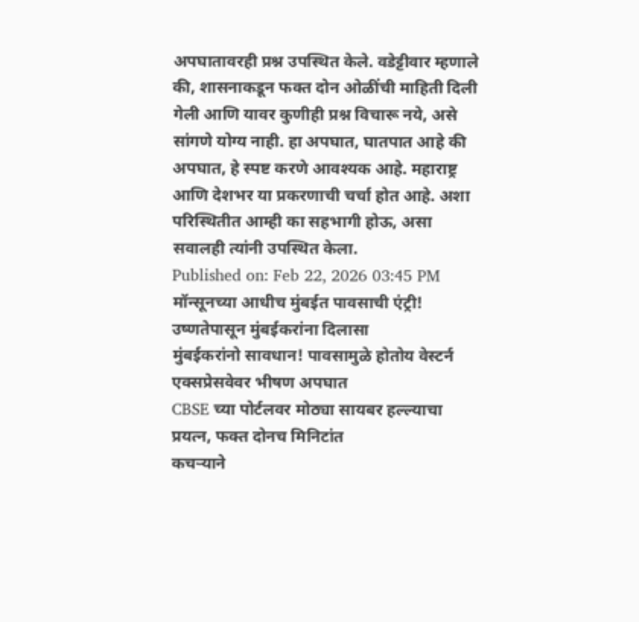अपघातावरही प्रश्न उपस्थित केले. वडेट्टीवार म्हणाले की, शासनाकडून फक्त दोन ओळींची माहिती दिली गेली आणि यावर कुणीही प्रश्न विचारू नये, असे सांगणे योग्य नाही. हा अपघात, घातपात आहे की अपघात, हे स्पष्ट करणे आवश्यक आहे. महाराष्ट्र आणि देशभर या प्रकरणाची चर्चा होत आहे. अशा परिस्थितीत आम्ही का सहभागी होऊ, असा सवालही त्यांनी उपस्थित केला.
Published on: Feb 22, 2026 03:45 PM
मॉन्सूनच्या आधीच मुंबईत पावसाची एंट्री! उष्णतेपासून मुंबईकरांना दिलासा
मुंबईकरांनो सावधान! पावसामुळे होतोय वेस्टर्न एक्सप्रेसवेवर भीषण अपघात
CBSE च्या पोर्टलवर मोठ्या सायबर हल्ल्याचा प्रयत्न, फक्त दोनच मिनिटांत
कचऱ्याने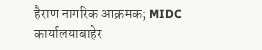हैराण नागरिक आक्रमक; MIDC कार्यालयाबाहेर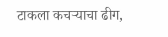टाकला कचऱ्याचा ढीग,